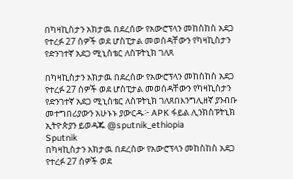በካዛኪስታን አክታዉ በደረሰው የአውሮፕላን መከስከስ አደጋ የተረፉ 27 ሰዎች ወደ ሆስፒታል መወሰዳቸውን የካዛኪስታን የድንገተኛ አደጋ ሚኒስቴር ለስፑትኒክ ገለጸ

በካዛኪስታን አክታዉ በደረሰው የአውሮፕላን መከስከስ አደጋ የተረፉ 27 ሰዎች ወደ ሆስፒታል መወሰዳቸውን የካዛኪስታን የድንገተኛ አደጋ ሚኒስቴር ለስፑትኒክ ገለጸበእንግሊዘኛ ያንብቡ መተግበሪያውን አሁኑኑ ያውርዱ፦ APK ፋይል ሊንክስፑትኒክ ኢትዮጵያን ይወዳጁ @sputnik_ethiopia
Sputnik
በካዛኪስታን አክታዉ በደረሰው የአውሮፕላን መከስከስ አደጋ የተረፉ 27 ሰዎች ወደ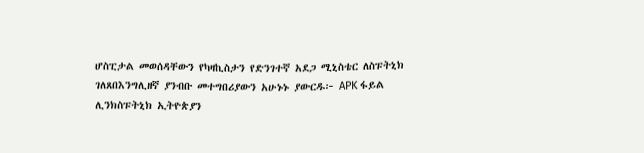ሆስፒታል መወሰዳቸውን የካዛኪስታን የድንገተኛ አደጋ ሚኒስቴር ለስፑትኒክ ገለጸበእንግሊዘኛ ያንብቡ መተግበሪያውን አሁኑኑ ያውርዱ፦ APK ፋይል ሊንክስፑትኒክ ኢትዮጵያን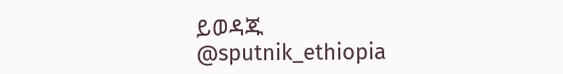ይወዳጁ @sputnik_ethiopia